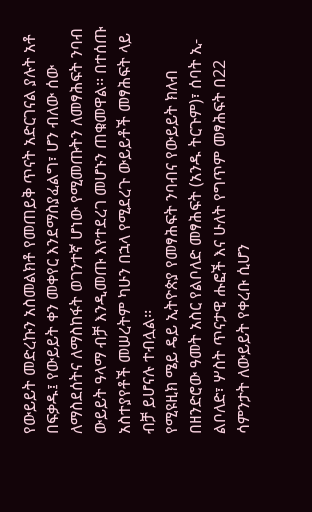የውይይት መድረኩን አስመልክቶ የመጠይቅ ጥናት አድርገናል ያሉት አቶ በፍቃዱ፤ የውይይት ቀን መቀየር እንደማስያፈልግ፣ ሆን ብለው ሰው ለማስደሰትና ለማስከፋት ወገንተኛ ሆነው የሚመጡትን ለመፃሕፍት ንባብ ውይይት ዓላማ ብቻ እንዲመጡ እየተደረገ መሆኑን ጠቁመዋል፡፡ በተሰጡ አስተያየቶች መሠረትም ካሁን በኋላ የሚደረጉ ውይይቶች መፃሕፍት ላይ ብቻ ይሆናሉ ተብሏል፡፡
የሚዩዚክ ሜይ ዴይ ኢትዮጵያ የመፃሕፍት ንባብና የውይይት ክለብ በዘንድሮው ዓመት አስር የልቦለድ መፃሕፍት (አንዱ ትርጉም)፣ ሰባት ኢ-ልቦለድ፣ ሦስት ጥናታዊ ሑፎች እና ሁለት የግጥም መፃሕፍት በ22 ሳምንታት ለውይይት የቀረቡ ሲሆን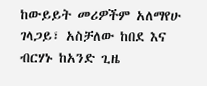ከውይይት መሪዎችም አለማየሁ ገላጋይ፣ አስቻለው ከበደ እና ብርሃኑ ከአንድ ጊዜ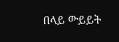በላይ ውይይት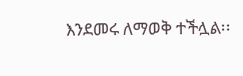እንደመሩ ለማወቅ ተችሏል፡፡